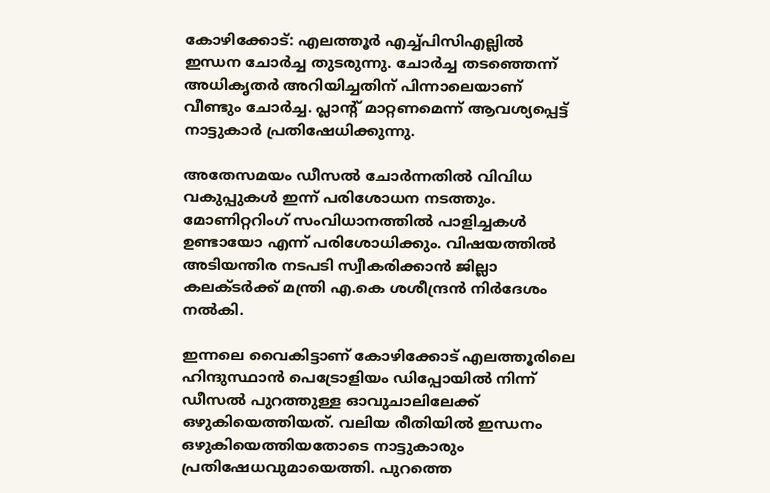കോഴിക്കോട്: എലത്തൂര്‍ എച്ച്പിസിഎല്ലില്‍ ഇന്ധന ചോര്‍ച്ച തുടരുന്നു. ചോര്‍ച്ച തടഞ്ഞെന്ന് അധികൃതര്‍ അറിയിച്ചതിന് പിന്നാലെയാണ് വീണ്ടും ചോര്‍ച്ച. പ്ലാന്റ് മാറ്റണമെന്ന് ആവശ്യപ്പെട്ട് നാട്ടുകാര്‍ പ്രതിഷേധിക്കുന്നു.

അതേസമയം ഡീസല്‍ ചോര്‍ന്നതില്‍ വിവിധ വകുപ്പുകള്‍ ഇന്ന് പരിശോധന നടത്തും. മോണിറ്ററിംഗ് സംവിധാനത്തില്‍ പാളിച്ചകള്‍ ഉണ്ടായോ എന്ന് പരിശോധിക്കും. വിഷയത്തില്‍ അടിയന്തിര നടപടി സ്വീകരിക്കാന്‍ ജില്ലാ കലക്ടര്‍ക്ക് മന്ത്രി എ.കെ ശശീന്ദ്രന്‍ നിര്‍ദേശം നല്‍കി.

ഇന്നലെ വൈകിട്ടാണ് കോഴിക്കോട് എലത്തൂരിലെ ഹിന്ദുസ്ഥാന്‍ പെട്രോളിയം ഡിപ്പോയില്‍ നിന്ന് ഡീസല്‍ പുറത്തുള്ള ഓവുചാലിലേക്ക് ഒഴുകിയെത്തിയത്. വലിയ രീതിയില്‍ ഇന്ധനം ഒഴുകിയെത്തിയതോടെ നാട്ടുകാരും പ്രതിഷേധവുമായെത്തി. പുറത്തെ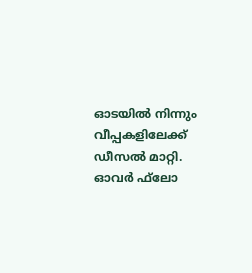ഓടയില്‍ നിന്നും വീപ്പകളിലേക്ക് ഡീസല്‍ മാറ്റി. ഓവര്‍ ഫ്‌ലോ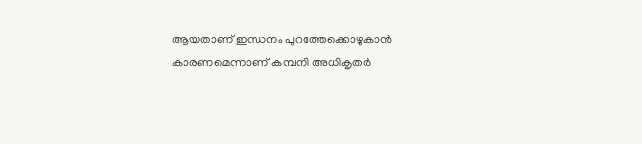ആയതാണ് ഇന്ധനം പുറത്തേക്കൊഴുകാന്‍ കാരണമെന്നാണ് കമ്പനി അധികൃതര്‍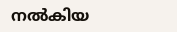നല്‍കിയ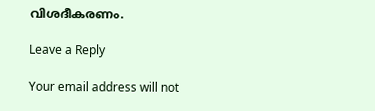വിശദീകരണം.

Leave a Reply

Your email address will not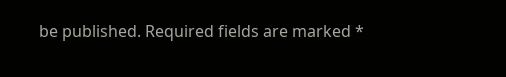be published. Required fields are marked *